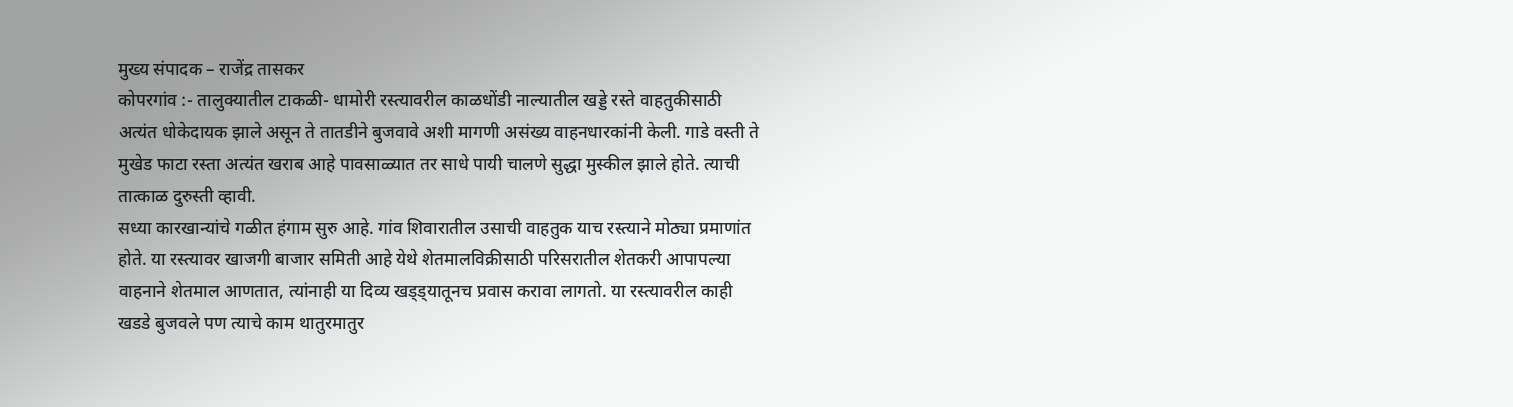मुख्य संपादक – राजेंद्र तासकर
कोपरगांव :- तालुक्यातील टाकळी- धामोरी रस्त्यावरील काळधोंडी नाल्यातील खड्डे रस्ते वाहतुकीसाठी अत्यंत धोकेदायक झाले असून ते तातडीने बुजवावे अशी मागणी असंख्य वाहनधारकांनी केली. गाडे वस्ती ते मुखेड फाटा रस्ता अत्यंत खराब आहे पावसाळ्यात तर साधे पायी चालणे सुद्धा मुस्कील झाले होते. त्याची तात्काळ दुरुस्ती व्हावी.
सध्या कारखान्यांचे गळीत हंगाम सुरु आहे. गांव शिवारातील उसाची वाहतुक याच रस्त्याने मोठ्या प्रमाणांत होते. या रस्त्यावर खाजगी बाजार समिती आहे येथे शेतमालविक्रीसाठी परिसरातील शेतकरी आपापल्या वाहनाने शेतमाल आणतात, त्यांनाही या दिव्य खड्ड्यातूनच प्रवास करावा लागतो. या रस्त्यावरील काही खडडे बुजवले पण त्याचे काम थातुरमातुर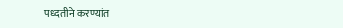पध्दतीने करण्यांत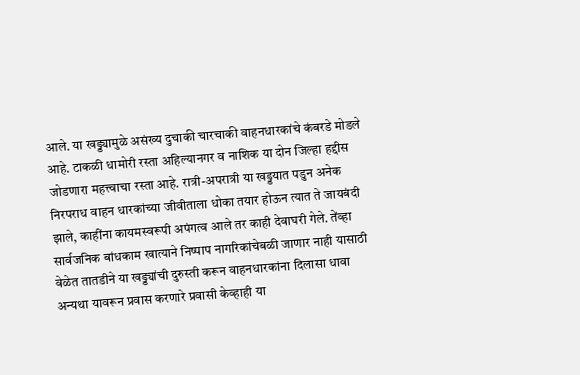आले. या खड्ड्यामुळे असंख्य दुचाकी चारचाकी वाहनधारकांचे कंबरडे मोडले आहे. टाकळी धामोरी रस्ता अहिल्यानगर व नाशिक या दोन जिल्हा हद्दीस जोडणारा महत्त्वाचा रस्ता आहे. रात्री-अपरात्री या खड्डयात पडुन अनेक निरपराध वाहन धारकांच्या जीवीताला धोका तयार होऊन त्यात ते जायबंदी झाले, काहींना कायमस्वरूपी अपंगत्व आले तर काही देवाघरी गेले. तेंव्हा सार्वजनिक बांधकाम खात्याने निष्पाप नागरिकांचेबळी जाणार नाही यासाठी वेळेत तातडीने या खड्ड्यांची दुरुस्ती करून वाहनधारकांना दिलासा धावा अन्यथा यावरून प्रवास करणारे प्रवासी केव्हाही या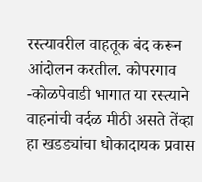रस्त्यावरील वाहतूक बंद करून आंदोलन करतील. कोपरगाव -कोळपेवाडी भागात या रस्त्याने वाहनांची वर्दळ मीठी असते तेंव्हा हा खडड्यांचा धोकादायक प्रवास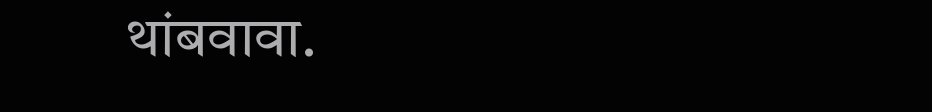थांबवावा.